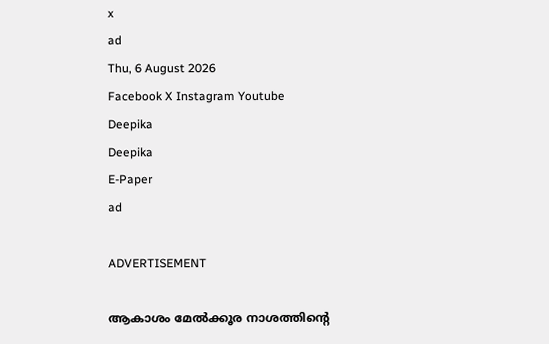x
ad
Thu, 6 August 2026
Facebook X Instagram Youtube
Deepika
Deepika
E-Paper
ad

ADVERTISEMENT

ആകാശം മേല്‍ക്കൂര നാശത്തിന്‍റെ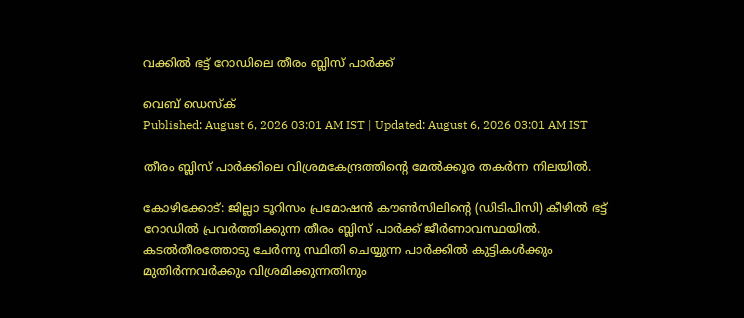വക്കില്‍ ഭട്ട് റോഡിലെ തീരം ബ്ലിസ് പാര്‍ക്ക്

വെബ് ഡെസ്ക്
Published: August 6, 2026 03:01 AM IST | Updated: August 6, 2026 03:01 AM IST

തീരം ബ്ലിസ് പാര്‍ക്കിലെ വിശ്രമകേന്ദ്രത്തിന്‍റെ മേല്‍ക്കൂര തകര്‍ന്ന നിലയില്‍.

കോഴിക്കോട്: ജില്ലാ ടൂറിസം പ്രമോഷന്‍ കൗണ്‍സിലിന്‍റെ (ഡിടിപിസി) കീഴില്‍ ഭട്ട് റോഡില്‍ പ്രവര്‍ത്തിക്കുന്ന തീരം ബ്ലിസ് പാര്‍ക്ക് ജീര്‍ണാവസ്ഥയില്‍. കടല്‍തീരത്തോടു ചേര്‍ന്നു സ്ഥിതി ചെയ്യുന്ന പാര്‍ക്കില്‍ കുട്ടികള്‍ക്കും മുതിര്‍ന്നവര്‍ക്കും വിശ്രമിക്കുന്നതിനും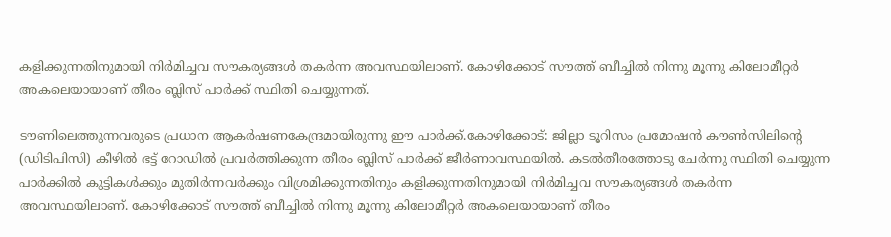കളിക്കുന്നതിനുമായി നിര്‍മിച്ചവ സൗകര്യങ്ങള്‍ തകര്‍ന്ന അവസ്ഥയിലാണ്. കോഴിക്കോട് സൗത്ത് ബീച്ചില്‍ നിന്നു മൂന്നു കിലോമീറ്റര്‍ അകലെയായാണ് തീരം ബ്ലിസ് പാര്‍ക്ക് സ്ഥിതി ചെയ്യുന്നത്.

ടൗണിലെത്തുന്നവരുടെ പ്രധാന ആകര്‍ഷണകേന്ദ്രമായിരുന്നു ഈ പാര്‍ക്ക്.കോഴിക്കോട്: ജില്ലാ ടൂറിസം പ്രമോഷന്‍ കൗണ്‍സിലിന്‍റെ (ഡിടിപിസി) കീഴില്‍ ഭട്ട് റോഡില്‍ പ്രവര്‍ത്തിക്കുന്ന തീരം ബ്ലിസ് പാര്‍ക്ക് ജീര്‍ണാവസ്ഥയില്‍. കടല്‍തീരത്തോടു ചേര്‍ന്നു സ്ഥിതി ചെയ്യുന്ന പാര്‍ക്കില്‍ കുട്ടികള്‍ക്കും മുതിര്‍ന്നവര്‍ക്കും വിശ്രമിക്കുന്നതിനും കളിക്കുന്നതിനുമായി നിര്‍മിച്ചവ സൗകര്യങ്ങള്‍ തകര്‍ന്ന അവസ്ഥയിലാണ്. കോഴിക്കോട് സൗത്ത് ബീച്ചില്‍ നിന്നു മൂന്നു കിലോമീറ്റര്‍ അകലെയായാണ് തീരം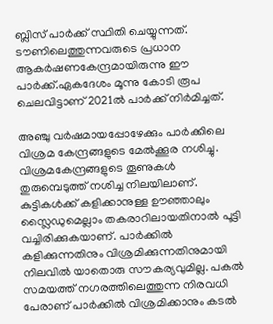ബ്ലിസ് പാര്‍ക്ക് സ്ഥിതി ചെയ്യുന്നത്. ടൗണിലെത്തുന്നവരുടെ പ്രധാന ആകര്‍ഷണകേന്ദ്രമായിരുന്നു ഈ പാര്‍ക്ക്.ഏകദേശം മൂന്നു കോടി രൂപ ചെലവിട്ടാണ് 2021ല്‍ പാര്‍ക്ക് നിര്‍മിച്ചത്.

അഞ്ചു വര്‍ഷമായപ്പോഴേക്കും പാര്‍ക്കിലെ വിശ്രമ കേന്ദ്രങ്ങളുടെ മേല്‍ക്കൂര നശിച്ചു. വിശ്രമകേന്ദ്രങ്ങളുടെ തൂണുകള്‍ തുരുമ്പെടുത്ത് നശിച്ച നിലയിലാണ്. കുട്ടികള്‍ക്ക് കളിക്കാനുള്ള ഊഞ്ഞാലും സ്ലൈഡുമെല്ലാം തകരാറിലായതിനാല്‍ പൂട്ടി വച്ചിരിക്കുകയാണ്. പാര്‍ക്കില്‍ കളിക്കുന്നതിനും വിശ്രമിക്കുന്നതിനുമായി നിലവില്‍ യാതൊരു സൗകര്യവുമില്ല. പകല്‍ സമയത്ത് നഗരത്തിലെത്തുന്ന നിരവധി പേരാണ് പാര്‍ക്കില്‍ വിശ്രമിക്കാനും കടല്‍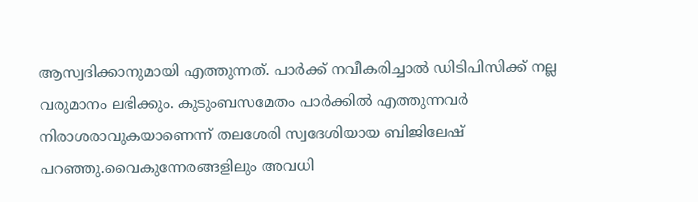ആസ്വദിക്കാനുമായി എത്തുന്നത്. പാര്‍ക്ക് നവീകരിച്ചാല്‍ ഡിടിപിസിക്ക് നല്ല വരുമാനം ലഭിക്കും. കുടുംബസമേതം പാര്‍ക്കില്‍ എത്തുന്നവര്‍ നിരാശരാവുകയാണെന്ന് തലശേരി സ്വദേശിയായ ബിജിലേഷ് പറഞ്ഞു.വൈകുന്നേരങ്ങളിലും അവധി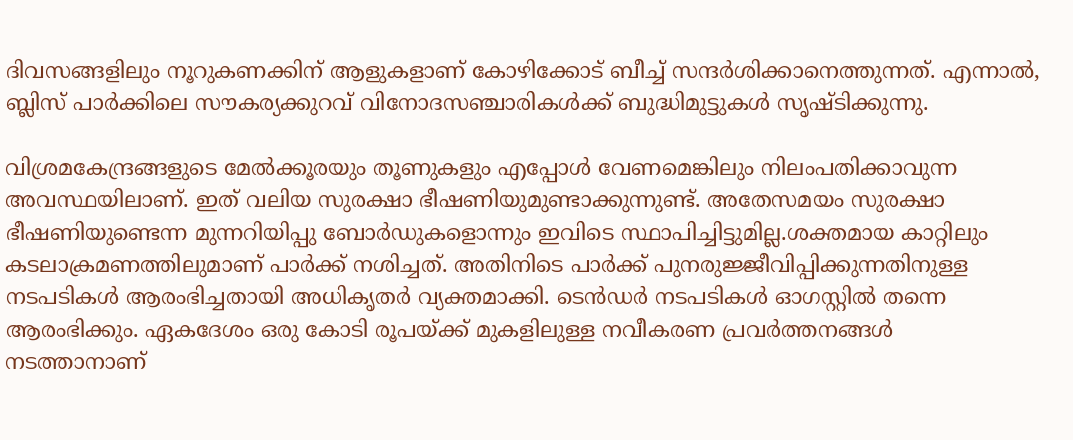ദിവസങ്ങളിലും നൂറുകണക്കിന് ആളുകളാണ് കോഴിക്കോട് ബീച്ച് സന്ദര്‍ശിക്കാനെത്തുന്നത്. എന്നാല്‍, ബ്ലിസ് പാര്‍ക്കിലെ സൗകര്യക്കുറവ് വിനോദസഞ്ചാരികള്‍ക്ക് ബുദ്ധിമുട്ടുകള്‍ സൃഷ്ടിക്കുന്നു.

വിശ്രമകേന്ദ്രങ്ങളുടെ മേല്‍ക്കൂരയും തൂണുകളും എപ്പോള്‍ വേണമെങ്കിലും നിലംപതിക്കാവുന്ന അവസ്ഥയിലാണ്. ഇത് വലിയ സുരക്ഷാ ഭീഷണിയുമുണ്ടാക്കുന്നുണ്ട്. അതേസമയം സുരക്ഷാ ഭീഷണിയുണ്ടെന്ന മുന്നറിയിപ്പു ബോര്‍ഡുകളൊന്നും ഇവിടെ സ്ഥാപിച്ചിട്ടുമില്ല.ശക്തമായ കാറ്റിലും കടലാക്രമണത്തിലുമാണ് പാര്‍ക്ക് നശിച്ചത്. അതിനിടെ പാര്‍ക്ക് പുനരുജ്ജീവിപ്പിക്കുന്നതിനുള്ള നടപടികള്‍ ആരംഭിച്ചതായി അധികൃതര്‍ വ്യക്തമാക്കി. ടെന്‍ഡര്‍ നടപടികള്‍ ഓഗസ്റ്റില്‍ തന്നെ ആരംഭിക്കും. ഏകദേശം ഒരു കോടി രൂപയ്ക്ക് മുകളിലുള്ള നവീകരണ പ്രവര്‍ത്തനങ്ങള്‍ നടത്താനാണ്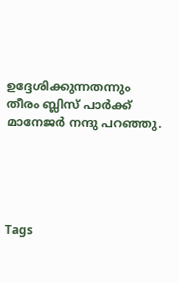ഉദ്ദേശിക്കുന്നതന്നും തീരം ബ്ലിസ് പാര്‍ക്ക് മാനേജര്‍ നന്ദു പറഞ്ഞു.





Tags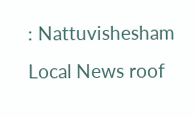: Nattuvishesham Local News roof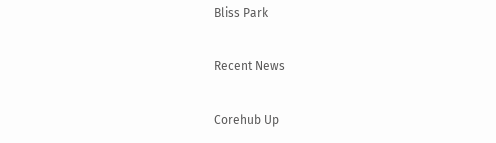Bliss Park

Recent News

Corehub Up